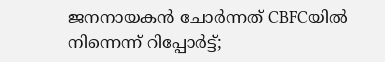ജനനായകൻ ചോർന്നത് CBFCയിൽ നിന്നെന്ന് റിപ്പോർട്ട്;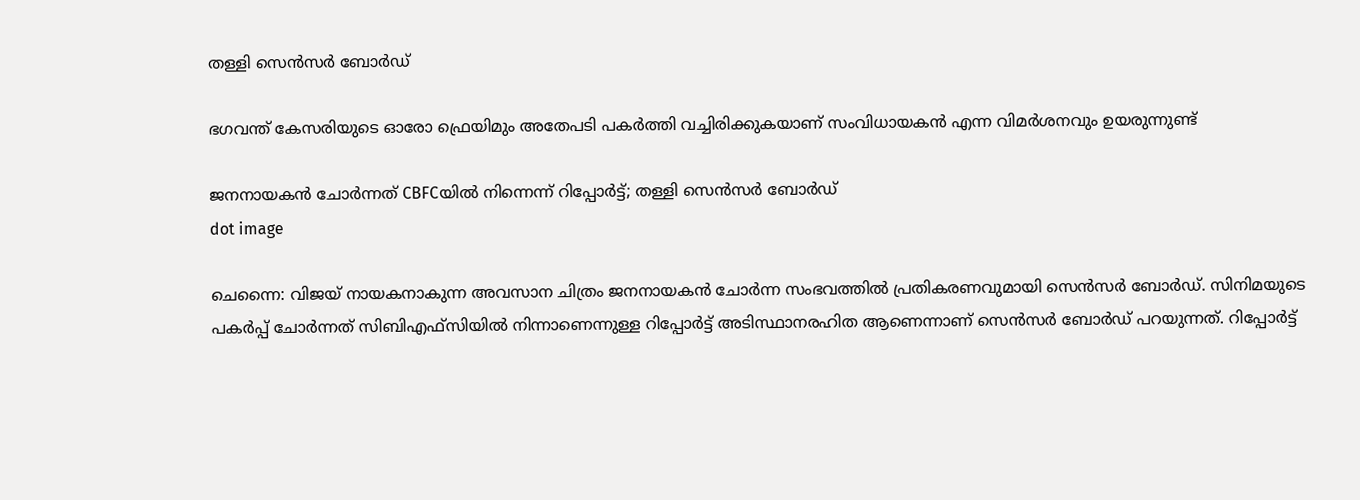തള്ളി സെൻസർ ബോർഡ്

ഭഗവന്ത് കേസരിയുടെ ഓരോ ഫ്രെയിമും അതേപടി പകർത്തി വച്ചിരിക്കുകയാണ് സംവിധായകൻ എന്ന വിമർശനവും ഉയരുന്നുണ്ട്

ജനനായകൻ ചോർന്നത് CBFCയിൽ നിന്നെന്ന് റിപ്പോർട്ട്; തള്ളി സെൻസർ ബോർഡ്
dot image

ചെന്നൈ: വിജയ് നായകനാകുന്ന അവസാന ചിത്രം ജനനായകൻ ചോർന്ന സംഭവത്തിൽ പ്രതികരണവുമായി സെൻസർ ബോർഡ്. സിനിമയുടെ പകർപ്പ് ചോർന്നത് സിബിഎഫ്‌സിയിൽ നിന്നാണെന്നുള്ള റിപ്പോർട്ട് അടിസ്ഥാനരഹിത ആണെന്നാണ് സെൻസർ ബോർഡ് പറയുന്നത്. റിപ്പോർട്ട്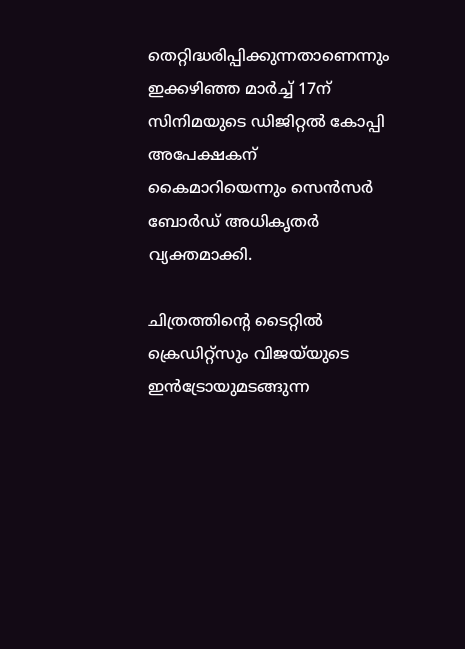തെറ്റിദ്ധരിപ്പിക്കുന്നതാണെന്നും ഇക്കഴിഞ്ഞ മാർച്ച് 17ന് സിനിമയുടെ ഡിജിറ്റൽ കോപ്പി അപേക്ഷകന് കൈമാറിയെന്നും സെൻസർ ബോർഡ് അധികൃതർ വ്യക്തമാക്കി.

ചിത്രത്തിന്റെ ടൈറ്റിൽ ക്രെഡിറ്റ്‌സും വിജയ്‌യുടെ ഇൻട്രോയുമടങ്ങുന്ന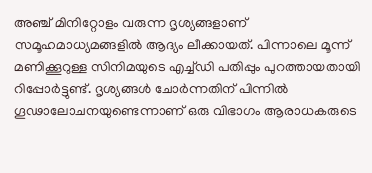അഞ്ച് മിനിറ്റോളം വരുന്ന ദൃശ്യങ്ങളാണ് സമൂഹമാധ്യമങ്ങളിൽ ആദ്യം ലീക്കായത്. പിന്നാലെ മൂന്ന് മണിക്കൂറുള്ള സിനിമയുടെ എച്ച്ഡി പതിപ്പും പുറത്തായതായി റിപ്പോർട്ടുണ്ട്. ദൃശ്യങ്ങൾ ചോർന്നതിന് പിന്നിൽ ഗൂഢാലോചനയുണ്ടെന്നാണ് ഒരു വിഭാഗം ആരാധകരുടെ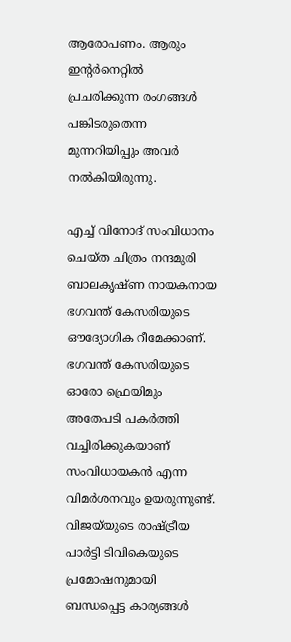ആരോപണം. ആരും ഇന്റർനെറ്റിൽ പ്രചരിക്കുന്ന രംഗങ്ങൾ പങ്കിടരുതെന്ന മുന്നറിയിപ്പും അവർ നൽകിയിരുന്നു.

എച്ച് വിനോദ് സംവിധാനം ചെയ്ത ചിത്രം നന്ദമുരി ബാലകൃഷ്ണ നായകനായ ഭഗവന്ത് കേസരിയുടെ ഔദ്യോഗിക റീമേക്കാണ്. ഭഗവന്ത് കേസരിയുടെ ഓരോ ഫ്രെയിമും അതേപടി പകർത്തി വച്ചിരിക്കുകയാണ് സംവിധായകൻ എന്ന വിമർശനവും ഉയരുന്നുണ്ട്. വിജയ്‌യുടെ രാഷ്ട്രീയ പാർട്ടി ടിവികെയുടെ പ്രമോഷനുമായി ബന്ധപ്പെട്ട കാര്യങ്ങൾ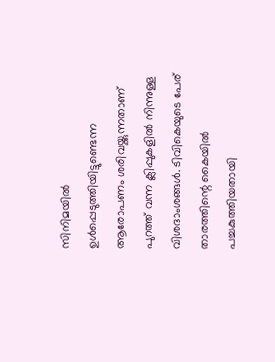സിനിമയിൽ ഉൾപ്പെടുത്തിയിട്ടുണ്ടെന്ന ആരോപണം ശരിവയ്ക്കുന്നതാണ് പുറത്ത് വന്ന ക്ലിപ്പുകളിൽ നിന്നുള്ള വിശദാംശങ്ങൾ. ടിവികെയുടെ പേര് താരത്തിന്റെ കൈയിൽ പച്ചകുത്തിയതായി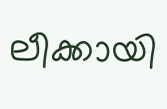ലീക്കായി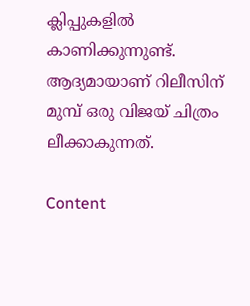ക്ലിപ്പുകളിൽ കാണിക്കുന്നുണ്ട്. ആദ്യമായാണ് റിലീസിന് മുമ്പ് ഒരു വിജയ് ചിത്രം ലീക്കാകുന്നത്.

Content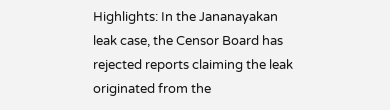Highlights: In the Jananayakan leak case, the Censor Board has rejected reports claiming the leak originated from the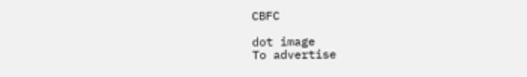CBFC

dot image
To advertise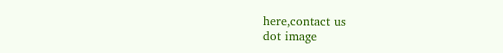here,contact us
dot image